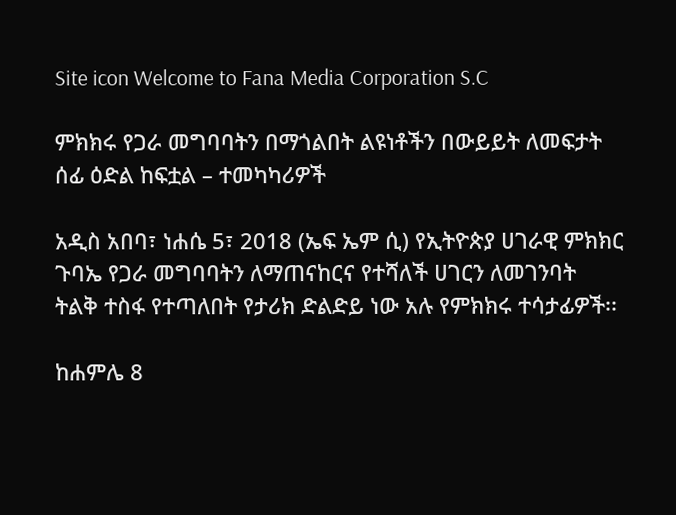Site icon Welcome to Fana Media Corporation S.C

ምክክሩ የጋራ መግባባትን በማጎልበት ልዩነቶችን በውይይት ለመፍታት ሰፊ ዕድል ከፍቷል – ተመካካሪዎች

አዲስ አበባ፣ ነሐሴ 5፣ 2018 (ኤፍ ኤም ሲ) የኢትዮጵያ ሀገራዊ ምክክር ጉባኤ የጋራ መግባባትን ለማጠናከርና የተሻለች ሀገርን ለመገንባት ትልቅ ተስፋ የተጣለበት የታሪክ ድልድይ ነው አሉ የምክክሩ ተሳታፊዎች፡፡

ከሐምሌ 8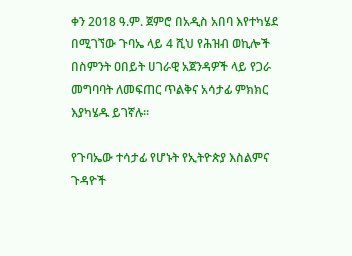ቀን 2018 ዓ.ም. ጀምሮ በአዲስ አበባ እየተካሄደ በሚገኘው ጉባኤ ላይ 4 ሺህ የሕዝብ ወኪሎች በስምንት ዐበይት ሀገራዊ አጀንዳዎች ላይ የጋራ መግባባት ለመፍጠር ጥልቅና አሳታፊ ምክክር እያካሄዱ ይገኛሉ።

የጉባኤው ተሳታፊ የሆኑት የኢትዮጵያ እስልምና ጉዳዮች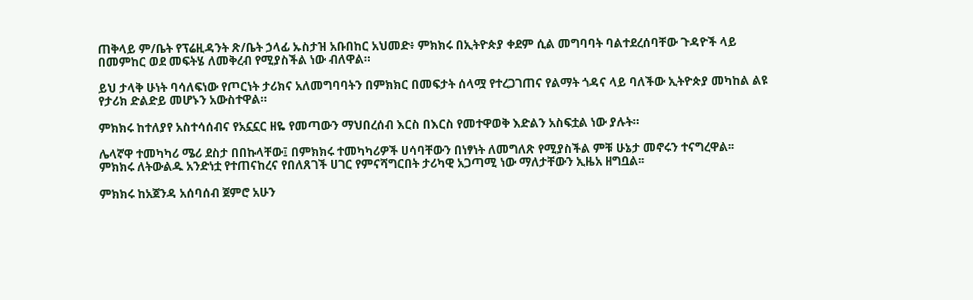ጠቅላይ ም/ቤት የፕሬዚዳንት ጽ/ቤት ኃላፊ ኡስታዝ አቡበከር አህመድ፥ ምክክሩ በኢትዮጵያ ቀደም ሲል መግባባት ባልተደረሰባቸው ጉዳዮች ላይ በመምከር ወደ መፍትሄ ለመቅረብ የሚያስችል ነው ብለዋል።

ይህ ታላቅ ሁነት ባሳለፍነው የጦርነት ታሪክና አለመግባባትን በምክክር በመፍታት ሰላሟ የተረጋገጠና የልማት ጎዳና ላይ ባለችው ኢትዮጵያ መካከል ልዩ የታሪክ ድልድይ መሆኑን አውስተዋል።

ምክክሩ ከተለያየ አስተሳሰብና የአኗኗር ዘዬ የመጣውን ማህበረሰብ እርስ በእርስ የመተዋወቅ እድልን አስፍቷል ነው ያሉት።

ሌላኛዋ ተመካካሪ ሜሪ ደስታ በበኩላቸው፤ በምክክሩ ተመካካሪዎች ሀሳባቸውን በነፃነት ለመግለጽ የሚያስችል ምቹ ሁኔታ መኖሩን ተናግረዋል፡፡
ምክክሩ ለትውልዱ አንድነቷ የተጠናከረና የበለጸገች ሀገር የምናሻግርበት ታሪካዊ አጋጣሚ ነው ማለታቸውን ኢዜአ ዘግቧል፡፡

ምክክሩ ከአጀንዳ አሰባሰብ ጀምሮ አሁን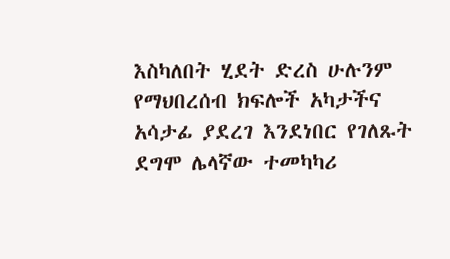እስካለበት ሂደት ድረስ ሁሉንም የማህበረሰብ ክፍሎች አካታችና አሳታፊ ያደረገ እንደነበር የገለጹት ደግሞ ሌላኛው ተመካካሪ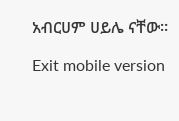አብርሀም ሀይሌ ናቸው።

Exit mobile version